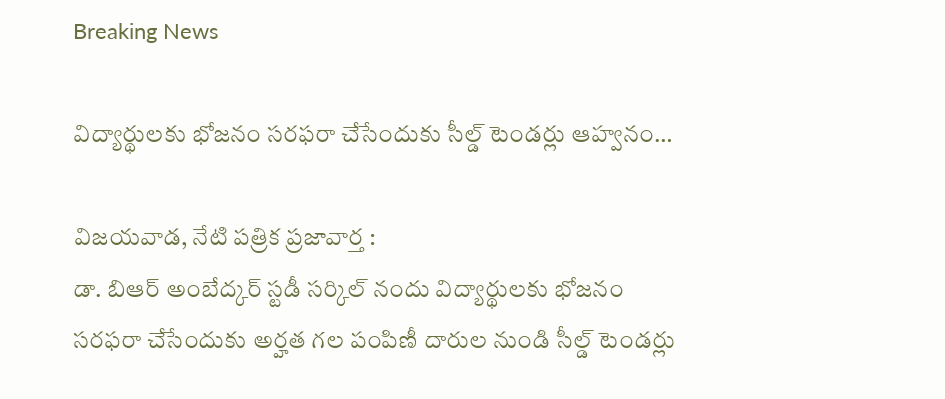Breaking News

విద్యార్థులకు భోజనం సరఫరా చేసేందుకు సీల్డ్‌ టెండర్లు ఆహ్వనం…

విజయవాడ, నేటి పత్రిక ప్రజావార్త :
డా. బిఆర్‌ అంబేద్కర్‌ స్టడీ సర్కిల్‌ నందు విద్యార్థులకు భోజనం సరఫరా చేసేందుకు అర్హత గల పంపిణీ దారుల నుండి సీల్డ్‌ టెండర్లు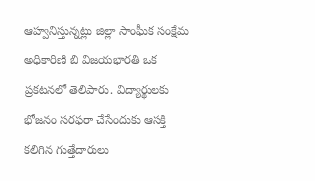ఆహ్వనిస్తున్నట్లు జిల్లా సాంఫీుక సంక్షేమ అధికారిణి బి విజయభారతి ఒక ప్రకటనలో తెలిపారు. విద్యార్థులకు భోజనం సరఫరా చేసేందుకు ఆసక్తి కలిగిన గుత్తేదారులు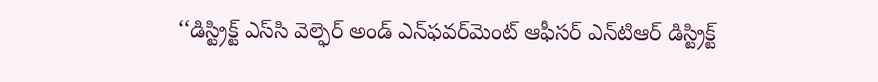‘‘డిస్ట్రిక్ట్‌ ఎస్‌సి వెల్ఫెర్‌ అండ్‌ ఎన్‌ఫవర్‌మెంట్‌ ఆఫీసర్‌ ఎన్‌టిఆర్‌ డిస్ట్రిక్ట్‌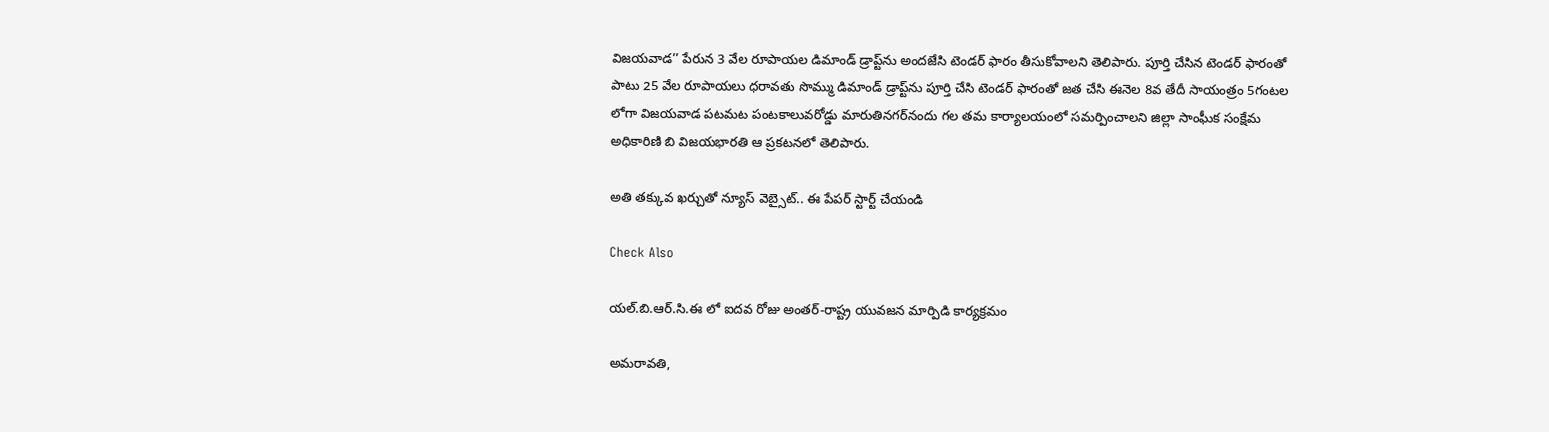విజయవాడ’’ పేరున 3 వేల రూపాయల డిమాండ్‌ డ్రాప్ట్‌ను అందజేసి టెండర్‌ ఫారం తీసుకోవాలని తెలిపారు. పూర్తి చేసిన టెండర్‌ ఫారంతో పాటు 25 వేల రూపాయలు ధరావతు సొమ్ము డిమాండ్‌ డ్రాప్ట్‌ను పూర్తి చేసి టెండర్‌ ఫారంతో జత చేసి ఈనెల 8వ తేదీ సాయంత్రం 5గంటల లోగా విజయవాడ పటమట పంటకాలువరోడ్డు మారుతినగర్‌నందు గల తమ కార్యాలయంలో సమర్పించాలని జిల్లా సాంఫీుక సంక్షేమ అధికారిణి బి విజయభారతి ఆ ప్రకటనలో తెలిపారు.

అతి తక్కువ ఖర్చుతో న్యూస్ వెబ్సైట్.. ఈ పేపర్ స్టార్ట్ చేయండి

Check Also

యల్.బి.ఆర్.సి.ఈ లో ఐదవ రోజు అంతర్-రాష్ట్ర యువజన మార్పిడి కార్యక్రమం

అమరావతి,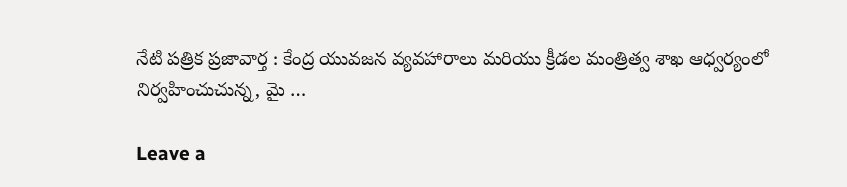నేటి పత్రిక ప్రజావార్త : కేంద్ర యువజన వ్యవహారాలు మరియు క్రీడల మంత్రిత్వ శాఖ ఆధ్వర్యంలో నిర్వహించుచున్న, మై …

Leave a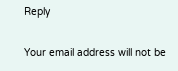Reply

Your email address will not be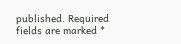published. Required fields are marked *